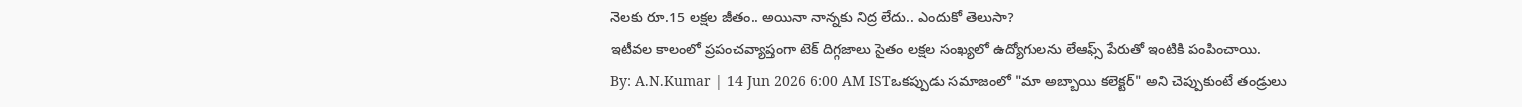నెలకు రూ.15 లక్షల జీతం.. అయినా నాన్నకు నిద్ర లేదు.. ఎందుకో తెలుసా?
ఇటీవల కాలంలో ప్రపంచవ్యాప్తంగా టెక్ దిగ్గజాలు సైతం లక్షల సంఖ్యలో ఉద్యోగులను లేఆఫ్స్ పేరుతో ఇంటికి పంపించాయి.
By: A.N.Kumar | 14 Jun 2026 6:00 AM ISTఒకప్పుడు సమాజంలో "మా అబ్బాయి కలెక్టర్" అని చెప్పుకుంటే తండ్రులు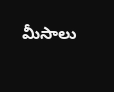మీసాలు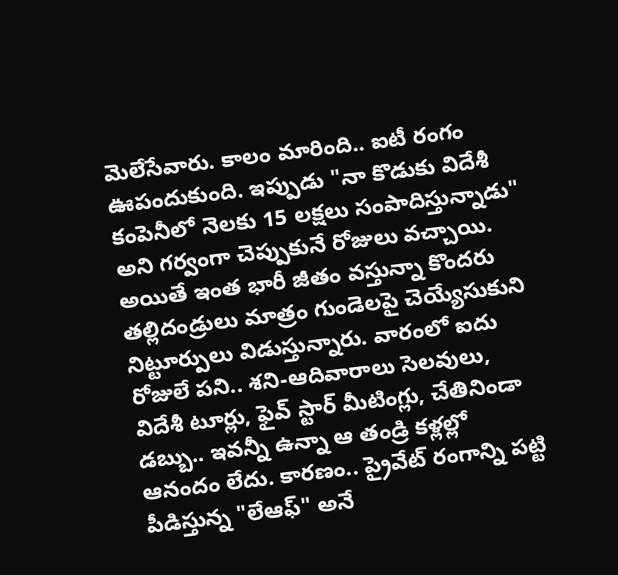మెలేసేవారు. కాలం మారింది.. ఐటీ రంగం ఊపందుకుంది. ఇప్పుడు "నా కొడుకు విదేశీ కంపెనీలో నెలకు 15 లక్షలు సంపాదిస్తున్నాడు" అని గర్వంగా చెప్పుకునే రోజులు వచ్చాయి. అయితే ఇంత భారీ జీతం వస్తున్నా కొందరు తల్లిదండ్రులు మాత్రం గుండెలపై చెయ్యేసుకుని నిట్టూర్పులు విడుస్తున్నారు. వారంలో ఐదు రోజులే పని.. శని-ఆదివారాలు సెలవులు, విదేశీ టూర్లు, ఫైవ్ స్టార్ మీటింగ్లు, చేతినిండా డబ్బు.. ఇవన్నీ ఉన్నా ఆ తండ్రి కళ్లల్లో ఆనందం లేదు. కారణం.. ప్రైవేట్ రంగాన్ని పట్టి పీడిస్తున్న "లేఆఫ్" అనే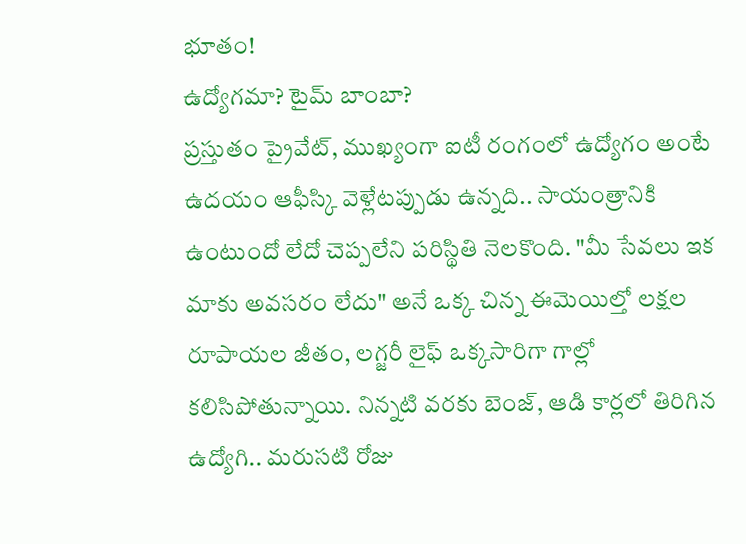భూతం!
ఉద్యోగమా? టైమ్ బాంబా?
ప్రస్తుతం ప్రైవేట్, ముఖ్యంగా ఐటీ రంగంలో ఉద్యోగం అంటే ఉదయం ఆఫీస్కి వెళ్లేటప్పుడు ఉన్నది.. సాయంత్రానికి ఉంటుందో లేదో చెప్పలేని పరిస్థితి నెలకొంది. "మీ సేవలు ఇక మాకు అవసరం లేదు" అనే ఒక్క చిన్న ఈమెయిల్తో లక్షల రూపాయల జీతం, లగ్జరీ లైఫ్ ఒక్కసారిగా గాల్లో కలిసిపోతున్నాయి. నిన్నటి వరకు బెంజ్, ఆడి కార్లలో తిరిగిన ఉద్యోగి.. మరుసటి రోజు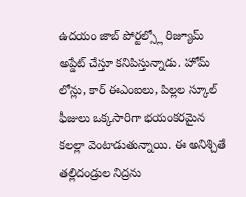ఉదయం జాబ్ పోర్టల్స్లో రిజ్యూమ్ అప్డేట్ చేస్తూ కనిపిస్తున్నాడు. హోమ్ లోన్లు, కార్ ఈఎంఐలు, పిల్లల స్కూల్ ఫీజులు ఒక్కసారిగా భయంకరమైన కలల్లా వెంటాడుతున్నాయి. ఈ అనిశ్చితే తల్లిదండ్రుల నిద్రను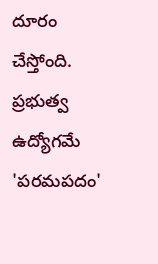దూరం చేస్తోంది.
ప్రభుత్వ ఉద్యోగమే 'పరమపదం'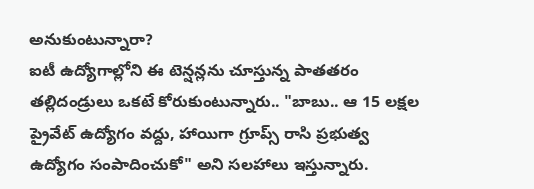అనుకుంటున్నారా?
ఐటీ ఉద్యోగాల్లోని ఈ టెన్షన్లను చూస్తున్న పాతతరం తల్లిదండ్రులు ఒకటే కోరుకుంటున్నారు.. "బాబు.. ఆ 15 లక్షల ప్రైవేట్ ఉద్యోగం వద్దు, హాయిగా గ్రూప్స్ రాసి ప్రభుత్వ ఉద్యోగం సంపాదించుకో" అని సలహాలు ఇస్తున్నారు.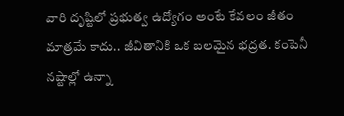వారి దృష్టిలో ప్రభుత్వ ఉద్యోగం అంటే కేవలం జీతం మాత్రమే కాదు.. జీవితానికి ఒక బలమైన భద్రత. కంపెనీ నష్టాల్లో ఉన్నా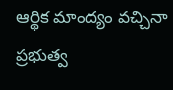ఆర్థిక మాంద్యం వచ్చినా ప్రభుత్వ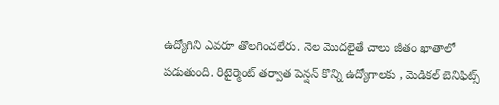ఉద్యోగిని ఎవరూ తొలగించలేరు. నెల మొదలైతే చాలు జీతం ఖాతాలో పడుతుంది. రిటైర్మెంట్ తర్వాత పెన్షన్ కొన్ని ఉద్యోగాలకు , మెడికల్ బెనిఫిట్స్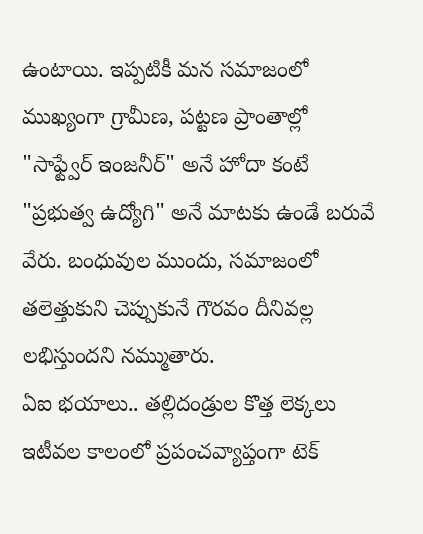ఉంటాయి. ఇప్పటికీ మన సమాజంలో ముఖ్యంగా గ్రామీణ, పట్టణ ప్రాంతాల్లో "సాఫ్ట్వేర్ ఇంజనీర్" అనే హోదా కంటే "ప్రభుత్వ ఉద్యోగి" అనే మాటకు ఉండే బరువే వేరు. బంధువుల ముందు, సమాజంలో తలెత్తుకుని చెప్పుకునే గౌరవం దీనివల్ల లభిస్తుందని నమ్ముతారు.
ఏఐ భయాలు.. తల్లిదండ్రుల కొత్త లెక్కలు
ఇటీవల కాలంలో ప్రపంచవ్యాప్తంగా టెక్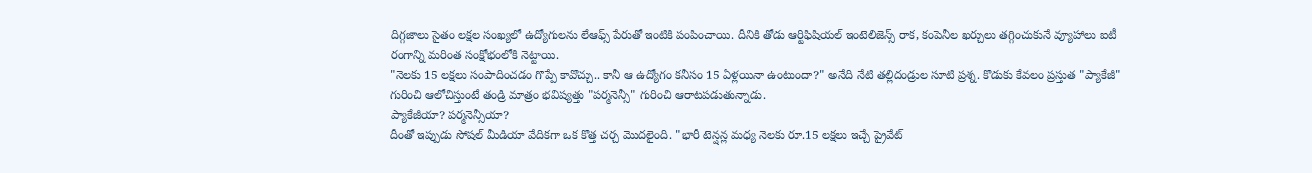దిగ్గజాలు సైతం లక్షల సంఖ్యలో ఉద్యోగులను లేఆఫ్స్ పేరుతో ఇంటికి పంపించాయి. దీనికి తోడు ఆర్టిఫిషియల్ ఇంటెలిజెన్స్ రాక, కంపెనీల ఖర్చులు తగ్గించుకునే వ్యూహాలు ఐటీ రంగాన్ని మరింత సంక్షోభంలోకి నెట్టాయి.
"నెలకు 15 లక్షలు సంపాదించడం గొప్పే కావొచ్చు.. కానీ ఆ ఉద్యోగం కనీసం 15 ఏళ్లయినా ఉంటుందా?" అనేది నేటి తల్లిదండ్రుల సూటి ప్రశ్న. కొడుకు కేవలం ప్రస్తుత "ప్యాకేజీ" గురించి ఆలోచిస్తుంటే తండ్రి మాత్రం భవిష్యత్తు "పర్మనెన్సీ" గురించి ఆరాటపడుతున్నాడు.
ప్యాకేజీయా? పర్మనెన్సీయా?
దీంతో ఇప్పుడు సోషల్ మీడియా వేదికగా ఒక కొత్త చర్చ మొదలైంది. "భారీ టెన్షన్ల మధ్య నెలకు రూ.15 లక్షలు ఇచ్చే ప్రైవేట్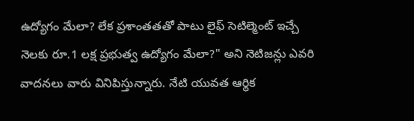ఉద్యోగం మేలా? లేక ప్రశాంతతతో పాటు లైఫ్ సెటిల్మెంట్ ఇచ్చే నెలకు రూ.1 లక్ష ప్రభుత్వ ఉద్యోగం మేలా?" అని నెటిజన్లు ఎవరి వాదనలు వారు వినిపిస్తున్నారు. నేటి యువత ఆర్థిక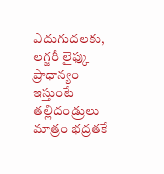ఎదుగుదలకు, లగ్జరీ లైఫ్కు ప్రాధాన్యం ఇస్తుంటే తల్లిదండ్రులు మాత్రం భద్రతకే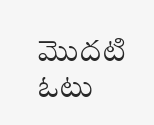మొదటి ఓటు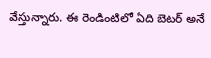వేస్తున్నారు. ఈ రెండింటిలో ఏది బెటర్ అనే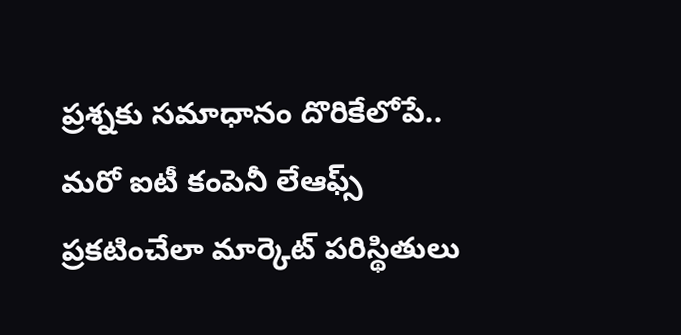ప్రశ్నకు సమాధానం దొరికేలోపే.. మరో ఐటీ కంపెనీ లేఆఫ్స్ ప్రకటించేలా మార్కెట్ పరిస్థితులు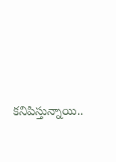కనిపిస్తున్నాయి..